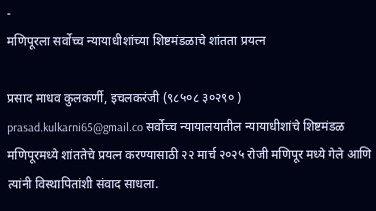-
मणिपूरला सर्वोच्च न्यायाधीशांच्या शिष्टमंडळाचे शांतता प्रयत्न

प्रसाद माधव कुलकर्णी, इचलकरंजी (९८५०८ ३०२९० ) prasad.kulkarni65@gmail.co सर्वोच्च न्यायालयातील न्यायाधीशांचे शिष्टमंडळ मणिपूरमध्ये शांततेचे प्रयत्न करण्यासाठी २२ मार्च २०२५ रोजी मणिपूर मध्ये गेले आणि त्यांनी विस्थापितांशी संवाद साधला.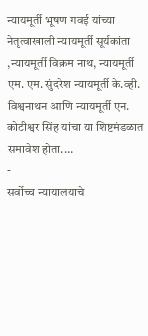न्यायमूर्ती भूषण गवई यांच्या नेतृत्वाखाली न्यायमूर्ती सूर्यकांता ,न्यायमूर्ती विक्रम नाथ, न्यायमूर्ती एम. एम. सुंदरेश न्यायमूर्ती के.व्ही. विश्वनाथन आणि न्यायमूर्ती एन. कोटीश्वर सिंह यांचा या शिष्टमंडळात समावेश होता.…
-
सर्वोच्च न्यायालयाचे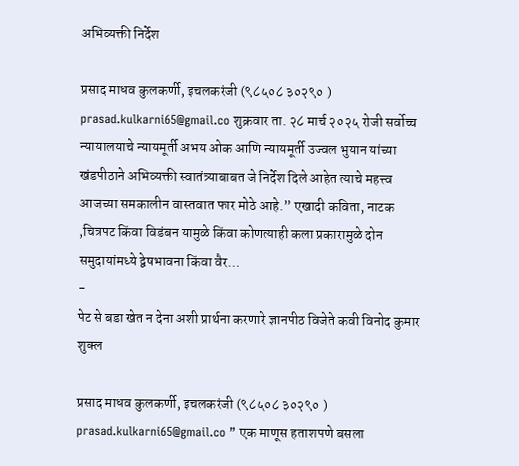अभिव्यक्ती निर्देश

प्रसाद माधव कुलकर्णी, इचलकरंजी (९८५०८ ३०२९० ) prasad.kulkarni65@gmail.co शुक्रवार ता. २८ मार्च २०२५ रोजी सर्वोच्च न्यायालयाचे न्यायमूर्ती अभय ओक आणि न्यायमूर्ती उज्वल भुयान यांच्या खंडपीठाने अभिव्यक्ती स्वातंत्र्याबाबत जे निर्देश दिले आहेत त्याचे महत्त्व आजच्या समकालीन वास्तवात फार मोठे आहे.” एखादी कविता, नाटक ,चित्रपट किंवा विडंबन यामुळे किंवा कोणत्याही कला प्रकारामुळे दोन समुदायांमध्ये द्वेषभावना किंवा वैर…
-
पेट से बडा खेत न देना अशी प्रार्थना करणारे ज्ञानपीठ विजेते कवी विनोद कुमार शुक्ल

प्रसाद माधव कुलकर्णी, इचलकरंजी (९८५०८ ३०२९० ) prasad.kulkarni65@gmail.co ” एक माणूस हताशपणे बसला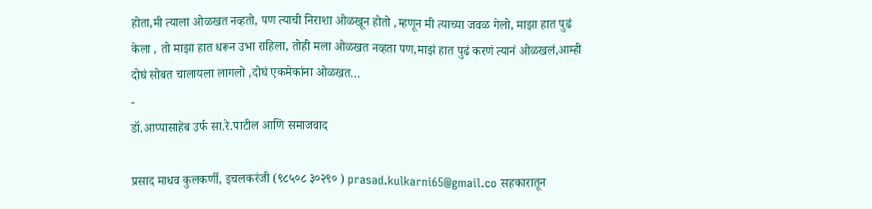होता,मी त्याला ओळखत नव्हतो, पण त्याची निराशा ओळखून होतो ,म्हणून मी त्याच्या जवळ गेलो, माझा हात पुढं केला , तो माझा हात धरून उभा राहिला, तोही मला ओळखत नव्हता पण,माझं हात पुढं करणं त्यानं ओळखलं,आम्ही दोघं सोबत चालायला लागलो ,दोघं एकमेकांना ओळखत…
-
डॉ.आप्पासाहेब उर्फ सा.रे.पाटील आणि समाजवाद

प्रसाद माधव कुलकर्णी, इचलकरंजी (९८५०८ ३०२९० ) prasad.kulkarni65@gmail.co सहकारातून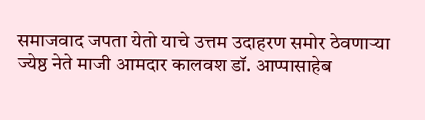समाजवाद जपता येतो याचे उत्तम उदाहरण समोर ठेवणाऱ्या ज्येष्ठ नेते माजी आमदार कालवश डॉ. आप्पासाहेब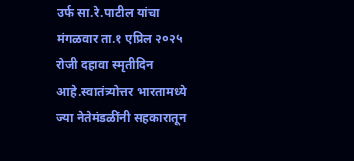उर्फ सा.रे.पाटील यांचा मंगळवार ता.१ एप्रिल २०२५ रोजी दहावा स्मृतीदिन आहे.स्वातंत्र्योत्तर भारतामध्ये ज्या नेतेमंडळींनी सहकारातून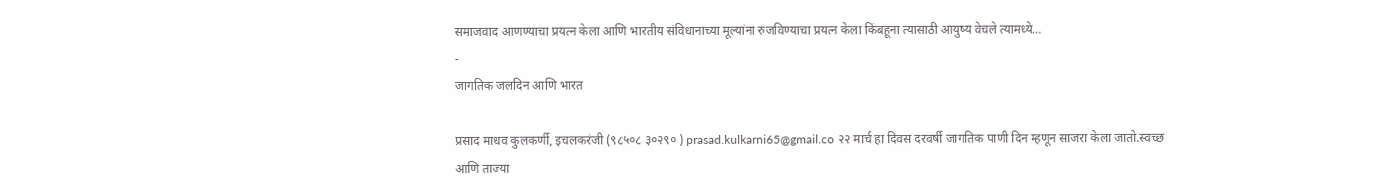समाजवाद आणण्याचा प्रयत्न केला आणि भारतीय संविधानाच्या मूल्यांना रुजविण्याचा प्रयत्न केला किंबहूना त्यासाठी आयुष्य वेचले त्यामध्ये…
-
जागतिक जलदिन आणि भारत

प्रसाद माधव कुलकर्णी, इचलकरंजी (९८५०८ ३०२९० ) prasad.kulkarni65@gmail.co २२ मार्च हा दिवस दरवर्षी जागतिक पाणी दिन म्हणून साजरा केला जातो.स्वच्छ आणि ताज्या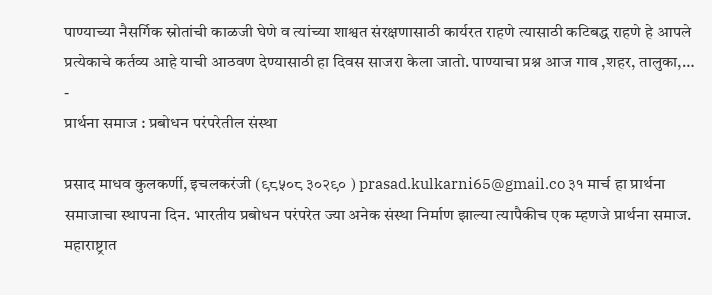पाण्याच्या नैसर्गिक स्रोतांची काळजी घेणे व त्यांच्या शाश्वत संरक्षणासाठी कार्यरत राहणे त्यासाठी कटिबद्ध राहणे हे आपले प्रत्येकाचे कर्तव्य आहे याची आठवण देण्यासाठी हा दिवस साजरा केला जातो. पाण्याचा प्रश्न आज गाव ,शहर, तालुका,…
-
प्रार्थना समाज : प्रबोधन परंपरेतील संस्था

प्रसाद माधव कुलकर्णी, इचलकरंजी (९८५०८ ३०२९० ) prasad.kulkarni65@gmail.co ३१ मार्च हा प्रार्थना समाजाचा स्थापना दिन. भारतीय प्रबोधन परंपरेत ज्या अनेक संस्था निर्माण झाल्या त्यापैकीच एक म्हणजे प्रार्थना समाज. महाराष्ट्रात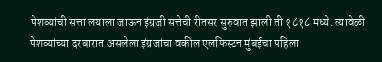पेशव्यांची सत्ता लयाला जाऊन इंग्रजी सत्तेची रीतसर सुरुवात झाली ती १८१८ मध्ये. त्यावेळी पेशव्यांच्या दरबारात असलेला इंग्रजांचा वकील एलफिस्टन मुंबईचा पहिला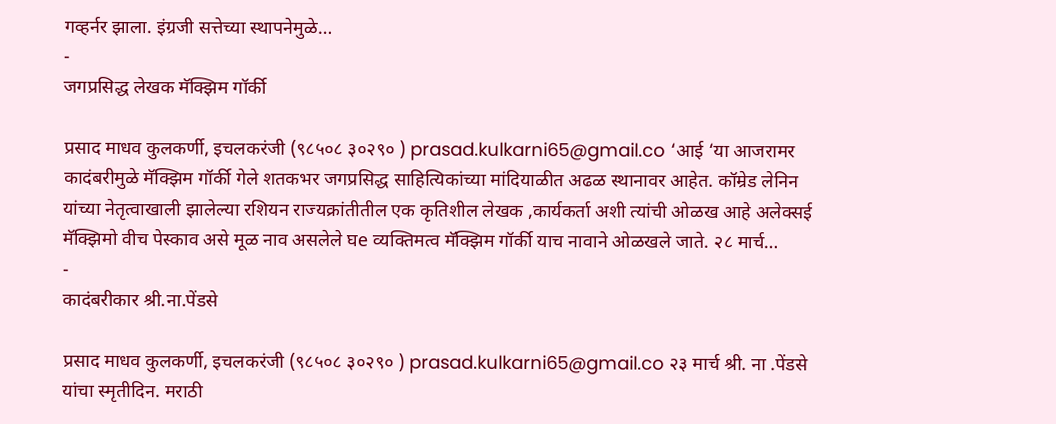गव्हर्नर झाला. इंग्रजी सत्तेच्या स्थापनेमुळे…
-
जगप्रसिद्ध लेखक मॅक्झिम गॉर्की

प्रसाद माधव कुलकर्णी, इचलकरंजी (९८५०८ ३०२९० ) prasad.kulkarni65@gmail.co ‘आई ‘या आजरामर कादंबरीमुळे मॅक्झिम गॉर्की गेले शतकभर जगप्रसिद्ध साहित्यिकांच्या मांदियाळीत अढळ स्थानावर आहेत. कॉम्रेड लेनिन यांच्या नेतृत्वाखाली झालेल्या रशियन राज्यक्रांतीतील एक कृतिशील लेखक ,कार्यकर्ता अशी त्यांची ओळख आहे अलेक्सई मॅक्झिमो वीच पेस्काव असे मूळ नाव असलेले घe व्यक्तिमत्व मॅक्झिम गॉर्की याच नावाने ओळखले जाते. २८ मार्च…
-
कादंबरीकार श्री.ना.पेंडसे

प्रसाद माधव कुलकर्णी, इचलकरंजी (९८५०८ ३०२९० ) prasad.kulkarni65@gmail.co २३ मार्च श्री. ना .पेंडसे यांचा स्मृतीदिन. मराठी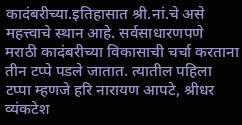कादंबरीच्या.इतिहासात श्री.नां.चे असे महत्त्वाचे स्थान आहे. सर्वसाधारणपणे मराठी कादंबरीच्या विकासाची चर्चा करताना तीन टप्पे पडले जातात. त्यातील पहिला टप्पा म्हणजे हरि नारायण आपटे, श्रीधर व्यंकटेश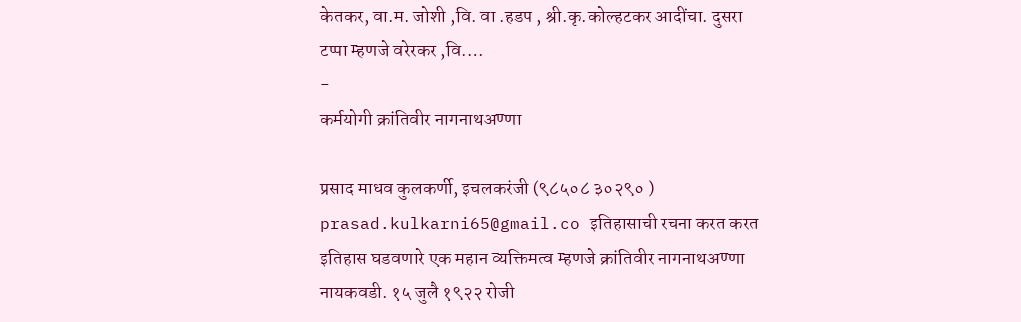केतकर, वा.म. जोशी ,वि. वा .हडप , श्री.कृ.कोल्हटकर आदींचा. दुसरा टप्पा म्हणजे वरेरकर ,वि.…
-
कर्मयोगी क्रांतिवीर नागनाथअण्णा

प्रसाद माधव कुलकर्णी, इचलकरंजी (९८५०८ ३०२९० ) prasad.kulkarni65@gmail.co इतिहासाची रचना करत करत इतिहास घडवणारे एक महान व्यक्तिमत्व म्हणजे क्रांतिवीर नागनाथअण्णा नायकवडी. १५ जुलै १९२२ रोजी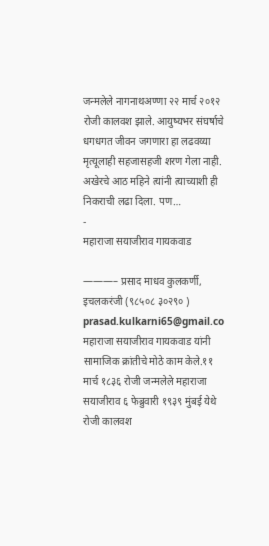जन्मलेले नागनाथअण्णा २२ मार्च २०१२ रोजी कालवश झाले. आयुष्यभर संघर्षाचे धगधगत जीवन जगणारा हा लढवय्या मृत्यूलाही सहजासहजी शरण गेला नाही. अखेरचे आठ महिने त्यांनी त्याच्याशी ही निकराची लढा दिला. पण…
-
महाराजा सयाजीराव गायकवाड

———– प्रसाद माधव कुलकर्णी, इचलकरंजी (९८५०८ ३०२९० ) prasad.kulkarni65@gmail.co महाराजा सयाजीराव गायकवाड यांनी सामाजिक क्रांतीचे मोठे काम केले.११ मार्च १८३६ रोजी जन्मलेले महाराजा सयाजीराव ६ फेब्रुवारी १९३९ मुंबई येथे रोजी कालवश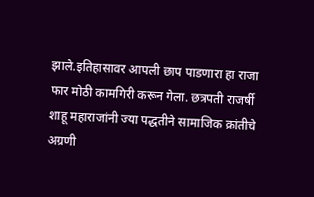झाले.इतिहासावर आपली छाप पाडणारा हा राजा फार मोठी कामगिरी करून गेला. छत्रपती राजर्षी शाहू महाराजांनी ज्या पद्धतीने सामाजिक क्रांतीचे अग्रणी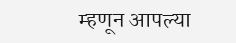म्हणून आपल्या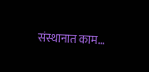संस्थानात काम…